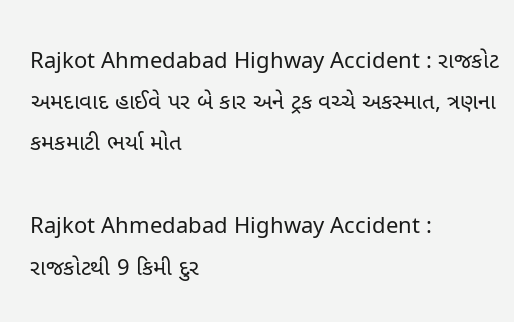Rajkot Ahmedabad Highway Accident : રાજકોટ અમદાવાદ હાઈવે પર બે કાર અને ટ્રક વચ્ચે અકસ્માત, ત્રણના કમકમાટી ભર્યા મોત

Rajkot Ahmedabad Highway Accident : રાજકોટથી 9 કિમી દુર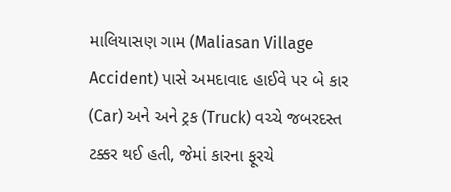માલિયાસણ ગામ (Maliasan Village Accident) પાસે અમદાવાદ હાઈવે પર બે કાર (Car) અને અને ટ્રક (Truck) વચ્ચે જબરદસ્ત ટક્કર થઈ હતી, જેમાં કારના ફૂરચે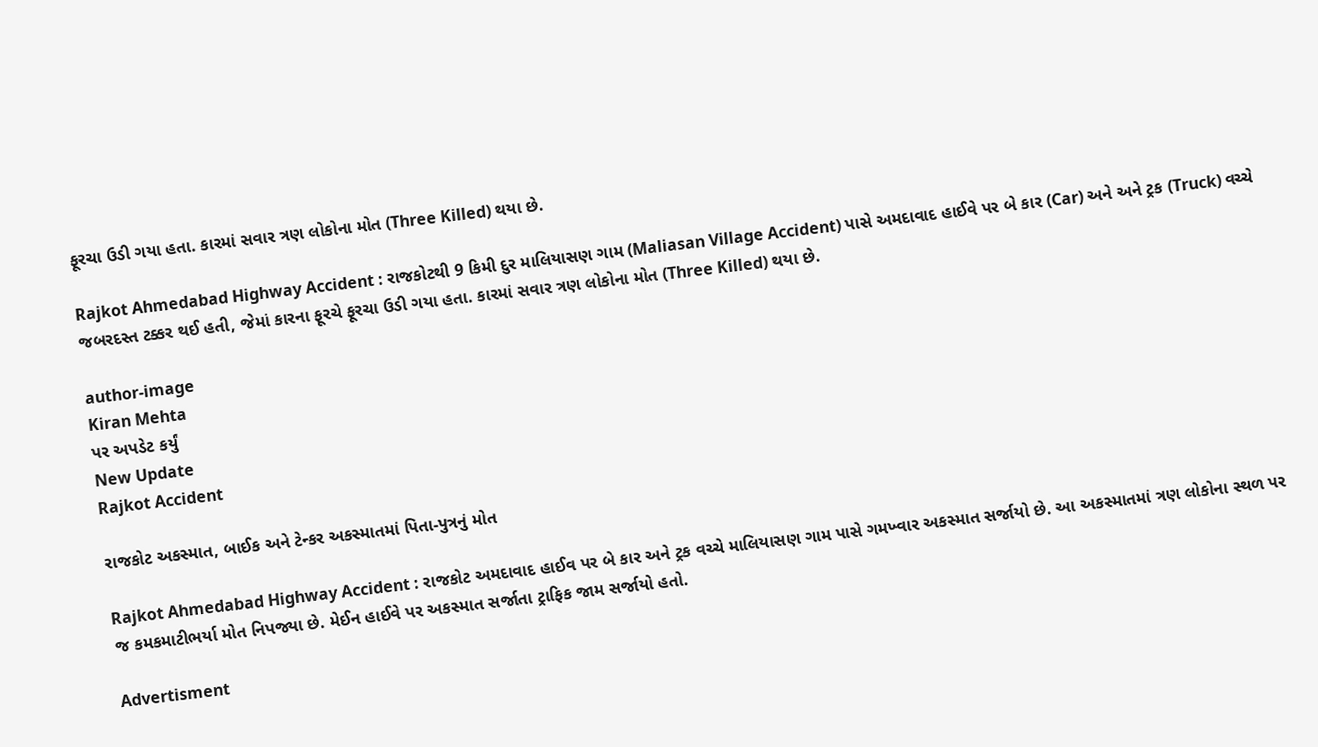ફૂરચા ઉડી ગયા હતા. કારમાં સવાર ત્રણ લોકોના મોત (Three Killed) થયા છે.

Rajkot Ahmedabad Highway Accident : રાજકોટથી 9 કિમી દુર માલિયાસણ ગામ (Maliasan Village Accident) પાસે અમદાવાદ હાઈવે પર બે કાર (Car) અને અને ટ્રક (Truck) વચ્ચે જબરદસ્ત ટક્કર થઈ હતી, જેમાં કારના ફૂરચે ફૂરચા ઉડી ગયા હતા. કારમાં સવાર ત્રણ લોકોના મોત (Three Killed) થયા છે.

author-image
Kiran Mehta
પર અપડેટ કર્યું
New Update
Rajkot Accident

રાજકોટ અકસ્માત, બાઈક અને ટેન્કર અકસ્માતમાં પિતા-પુત્રનું મોત

Rajkot Ahmedabad Highway Accident : રાજકોટ અમદાવાદ હાઈવ પર બે કાર અને ટ્રક વચ્ચે માલિયાસણ ગામ પાસે ગમખ્વાર અકસ્માત સર્જાયો છે. આ અકસ્માતમાં ત્રણ લોકોના સ્થળ પર જ કમકમાટીભર્યા મોત નિપજ્યા છે. મેઈન હાઈવે પર અકસ્માત સર્જાતા ટ્રાફિક જામ સર્જાયો હતો.

Advertisment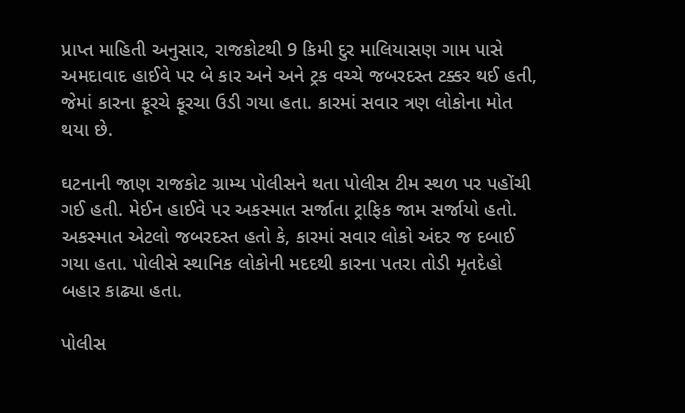પ્રાપ્ત માહિતી અનુસાર, રાજકોટથી 9 કિમી દુર માલિયાસણ ગામ પાસે અમદાવાદ હાઈવે પર બે કાર અને અને ટ્રક વચ્ચે જબરદસ્ત ટક્કર થઈ હતી, જેમાં કારના ફૂરચે ફૂરચા ઉડી ગયા હતા. કારમાં સવાર ત્રણ લોકોના મોત થયા છે.

ઘટનાની જાણ રાજકોટ ગ્રામ્ય પોલીસને થતા પોલીસ ટીમ સ્થળ પર પહોંચી ગઈ હતી. મેઈન હાઈવે પર અકસ્માત સર્જાતા ટ્રાફિક જામ સર્જાયો હતો. અકસ્માત એટલો જબરદસ્ત હતો કે, કારમાં સવાર લોકો અંદર જ દબાઈ ગયા હતા. પોલીસે સ્થાનિક લોકોની મદદથી કારના પતરા તોડી મૃતદેહો બહાર કાઢ્યા હતા.

પોલીસ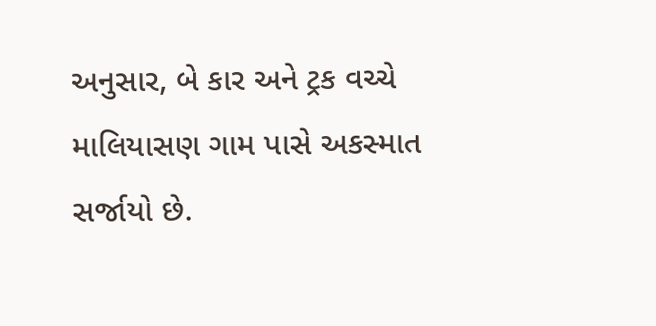અનુસાર, બે કાર અને ટ્રક વચ્ચે માલિયાસણ ગામ પાસે અકસ્માત સર્જાયો છે.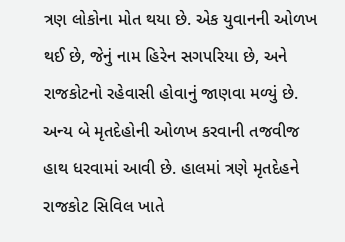ત્રણ લોકોના મોત થયા છે. એક યુવાનની ઓળખ થઈ છે, જેનું નામ હિરેન સગપરિયા છે, અને રાજકોટનો રહેવાસી હોવાનું જાણવા મળ્યું છે. અન્ય બે મૃતદેહોની ઓળખ કરવાની તજવીજ હાથ ધરવામાં આવી છે. હાલમાં ત્રણે મૃતદેહને રાજકોટ સિવિલ ખાતે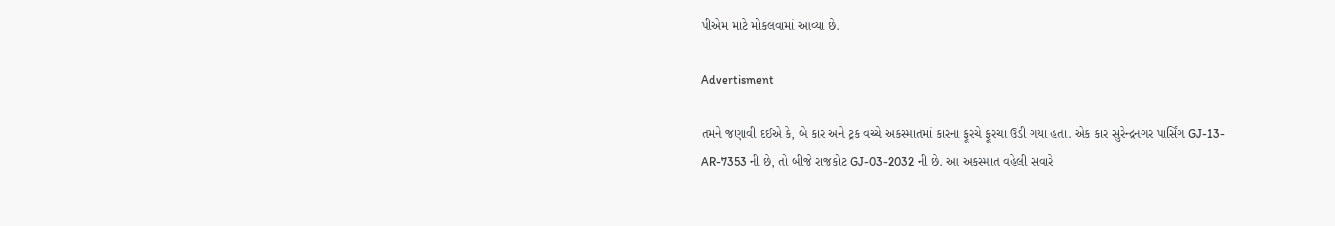પીએમ માટે મોકલવામાં આવ્યા છે.

Advertisment

તમને જણાવી દઈએ કે, બે કાર અને ટ્રક વચ્ચે અકસ્માતમાં કારના ફૂરચે ફૂરચા ઉડી ગયા હતા. એક કાર સુરેન્દ્રનગર પાર્સિંગ GJ-13-AR-7353 ની છે, તો બીજે રાજકોટ GJ-03-2032 ની છે. આ અકસ્માત વહેલી સવારે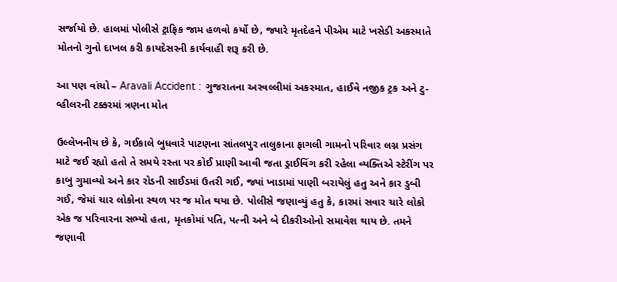સર્જાયો છે. હાલમાં પોલીસે ટ્રાફિક જામ હળવો કર્યો છે, જ્યારે મૃતદેહને પીએમ માટે ખસેડી અકસ્માતે મોતનો ગુનો દાખલ કરી કાયદેસરની કાર્યવાહી શરૂ કરી છે.

આ પણ વાંચો – Aravali Accident : ગુજરાતના અરવલ્લીમાં અકસ્માત, હાઈવે નજીક ટ્રક અને ટુ-વ્હીલરની ટક્કરમાં ત્રણના મોત

ઉલ્લેખનીય છે કે, ગઈકાલે બુધવારે પાટણના સાંતલપુર તાલુકાના ફાગલી ગામનો પરિવાર લગ્ન પ્રસંગ માટે જઈ રહ્યો હતો તે સમયે રસ્તા પર કોઈ પ્રાણી આવી જતા ડ્રાઈવિંગ કરી રહેલા વ્યક્તિએ સ્ટેરીંગ પર કાબુ ગુમાવ્યો અને કાર રોડની સાઈડમાં ઉતરી ગઈ, જ્યાં ખાડામાં પાણી બરાયેલું હતુ અને કાર ડુબી ગઈ, જેમાં ચાર લોકોના સ્થળ પર જ મોત થયા છે. પોલીસે જણાવ્યું હતુ કે, કારમાં સવાર ચારે લોકો એક જ પરિવારના સભ્યો હતા, મૃતકોમાં પતિ, પત્ની અને બે દીકરીઓનો સમાવેશ થાય છે. તમને જણાવી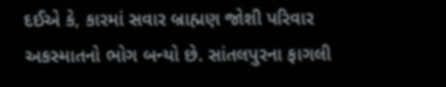દઈએ કે, કારમાં સવાર બ્રાહ્મણ જોશી પરિવાર અકસ્માતનો ભોગ બન્યો છે. સાંતલપુરના ફાગલી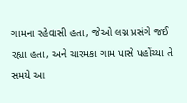ગામના રહેવાસી હતા, જેઓ લગ્ન પ્રસંગે જઈ રહ્યા હતા, અને ચારમકા ગામ પાસે પહોંચ્યા તે સમયે આ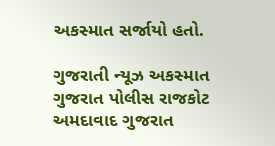અકસ્માત સર્જાયો હતો.

ગુજરાતી ન્યૂઝ અકસ્માત ગુજરાત પોલીસ રાજકોટ અમદાવાદ ગુજરાત